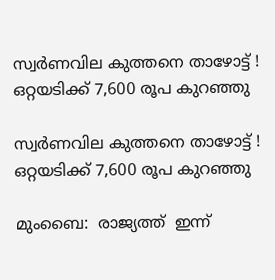സ്വർണവില കുത്തനെ താഴോട്ട് ! ഒറ്റയടിക്ക് 7,600 രൂപ കുറഞ്ഞു

സ്വർണവില കുത്തനെ താഴോട്ട് ! ഒറ്റയടിക്ക് 7,600 രൂപ കുറഞ്ഞു

മുംബൈ:  രാജ്യത്ത്  ഇന്ന്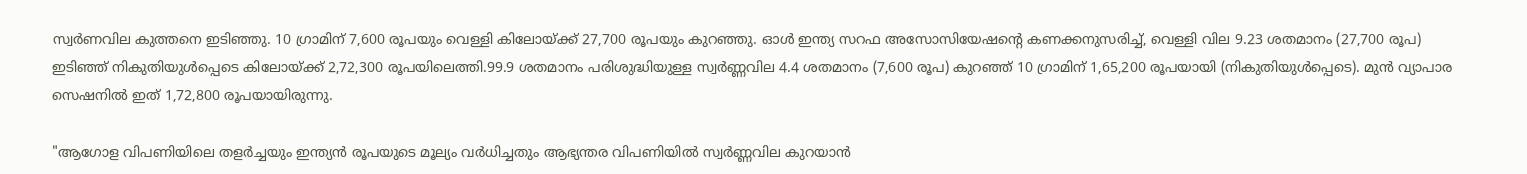സ്വർണവില കുത്തനെ ഇടിഞ്ഞു. 10 ഗ്രാമിന് 7,600 രൂപയും വെള്ളി കിലോയ്ക്ക് 27,700 രൂപയും കുറഞ്ഞു. ഓൾ ഇന്ത്യ സറഫ അസോസിയേഷന്റെ കണക്കനുസരിച്ച്, വെള്ളി വില 9.23 ശതമാനം (27,700 രൂപ) ഇടിഞ്ഞ് നികുതിയുൾപ്പെടെ കിലോയ്ക്ക് 2,72,300 രൂപയിലെത്തി.99.9 ശതമാനം പരിശുദ്ധിയുള്ള സ്വർണ്ണവില 4.4 ശതമാനം (7,600 രൂപ) കുറഞ്ഞ് 10 ഗ്രാമിന് 1,65,200 രൂപയായി (നികുതിയുൾപ്പെടെ). മുൻ വ്യാപാര സെഷനിൽ ഇത് 1,72,800 രൂപയായിരുന്നു.

"ആഗോള വിപണിയിലെ തളർച്ചയും ഇന്ത്യൻ രൂപയുടെ മൂല്യം വർധിച്ചതും ആഭ്യന്തര വിപണിയിൽ സ്വർണ്ണവില കുറയാൻ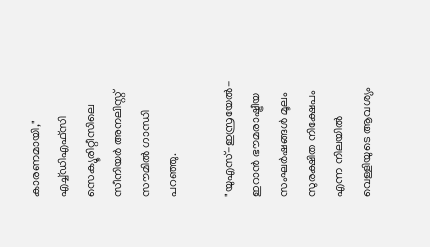കാരണമായി," എച്ച്‌ഡിഎഫ്‌സി സെക്യൂരിറ്റീസിലെ സീനിയർ അനലിസ്റ്റ് സൗമിൽ ഗാന്ധി പറഞ്ഞു.

"യുഎസ്-ഇസ്രയേൽ-ഇറാൻ ഭൗമരാഷ്ട്രീയ സംഘർഷങ്ങൾ മൂലം സുരക്ഷിത നിക്ഷേപം എന്ന നിലയിൽ വെള്ളിയുടെ ആവശ്യം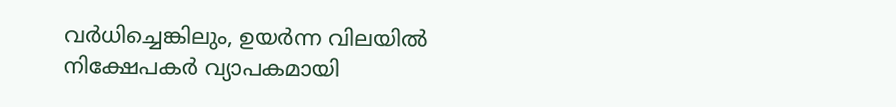വർധിച്ചെങ്കിലും, ഉയർന്ന വിലയിൽ നിക്ഷേപകർ വ്യാപകമായി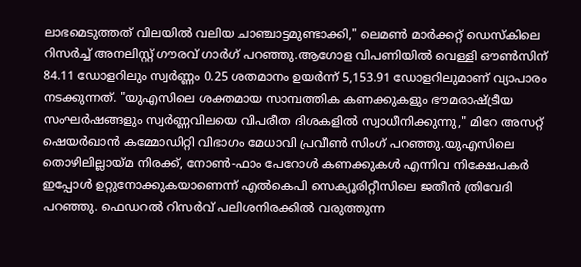ലാഭമെടുത്തത് വിലയിൽ വലിയ ചാഞ്ചാട്ടമുണ്ടാക്കി," ലെമൺ മാർക്കറ്റ് ഡെസ്കിലെ റിസർച്ച് അനലിസ്റ്റ് ഗൗരവ് ഗാർഗ് പറഞ്ഞു.ആഗോള വിപണിയിൽ വെള്ളി ഔൺസിന് 84.11 ഡോളറിലും സ്വർണ്ണം 0.25 ശതമാനം ഉയർന്ന് 5,153.91 ഡോളറിലുമാണ് വ്യാപാരം നടക്കുന്നത്. "യുഎസിലെ ശക്തമായ സാമ്പത്തിക കണക്കുകളും ഭൗമരാഷ്ട്രീയ സംഘർഷങ്ങളും സ്വർണ്ണവിലയെ വിപരീത ദിശകളിൽ സ്വാധീനിക്കുന്നു," മിറേ അസറ്റ് ഷെയർഖാൻ കമ്മോഡിറ്റി വിഭാഗം മേധാവി പ്രവീൺ സിംഗ് പറഞ്ഞു.യുഎസിലെ തൊഴിലില്ലായ്‌മ നിരക്ക്, നോൺ-ഫാം പേറോൾ കണക്കുകൾ എന്നിവ നിക്ഷേപകർ ഇപ്പോൾ ഉറ്റുനോക്കുകയാണെന്ന് എൽകെപി സെക്യൂരിറ്റീസിലെ ജതീൻ ത്രിവേദി പറഞ്ഞു. ഫെഡറൽ റിസർവ് പലിശനിരക്കിൽ വരുത്തുന്ന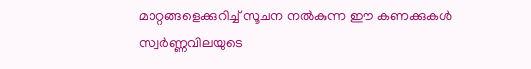മാറ്റങ്ങളെക്കുറിച്ച് സൂചന നൽകുന്ന ഈ കണക്കുകൾ സ്വർണ്ണവിലയുടെ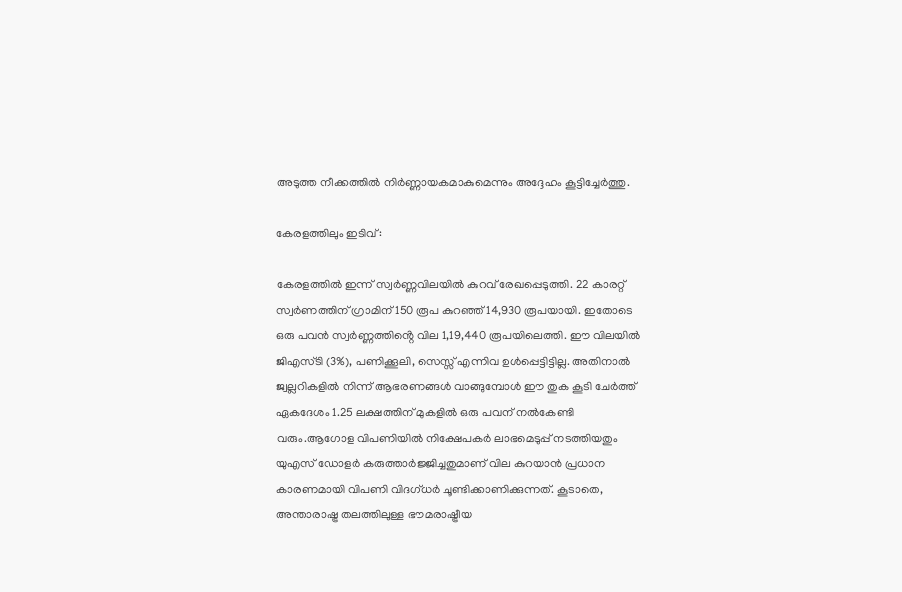അടുത്ത നീക്കത്തിൽ നിർണ്ണായകമാകുമെന്നും അദ്ദേഹം കൂട്ടിച്ചേർത്തു.

കേരളത്തിലും ഇടിവ് :

കേരളത്തിൽ ഇന്ന് സ്വർണ്ണവിലയിൽ കുറവ് രേഖപ്പെടുത്തി. 22 കാരറ്റ് സ്വര്‍ണത്തിന് ഗ്രാമിന് 150 രൂപ കുറഞ്ഞ് 14,930 രൂപയായി. ഇതോടെ ഒരു പവൻ സ്വർണ്ണത്തിൻ്റെ വില 1,19,440 രൂപയിലെത്തി. ഈ വിലയിൽ ജിഎസ്ടി (3%), പണിക്കൂലി, സെസ്സ് എന്നിവ ഉൾപ്പെട്ടിട്ടില്ല. അതിനാൽ ജ്വല്ലറികളിൽ നിന്ന് ആഭരണങ്ങൾ വാങ്ങുമ്പോൾ ഈ തുക കൂടി ചേർത്ത് ഏകദേശം 1.25 ലക്ഷത്തിന് മുകളിൽ ഒരു പവന് നൽകേണ്ടി വരും.ആഗോള വിപണിയിൽ നിക്ഷേപകർ ലാഭമെടുപ്പ് നടത്തിയതും യുഎസ് ഡോളർ കരുത്താർജ്ജിച്ചതുമാണ് വില കുറയാൻ പ്രധാന കാരണമായി വിപണി വിദഗ്‌ധര്‍ ചൂണ്ടിക്കാണിക്കുന്നത്. കൂടാതെ, അന്താരാഷ്ട്ര തലത്തിലുള്ള ഭൗമരാഷ്ട്രീയ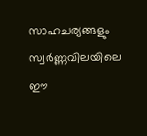സാഹചര്യങ്ങളും സ്വർണ്ണവിലയിലെ ഈ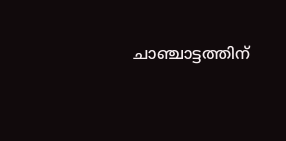ചാഞ്ചാട്ടത്തിന്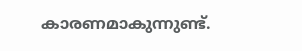കാരണമാകുന്നുണ്ട്.